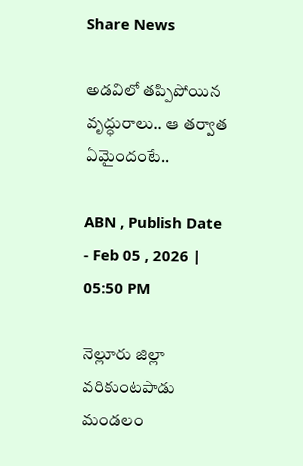Share News

అడవిలో తప్పిపోయిన వృద్ధురాలు.. ఆ తర్వాత ఏమైందంటే..

ABN , Publish Date - Feb 05 , 2026 | 05:50 PM

నెల్లూరు జిల్లా వరికుంటపాడు మండలం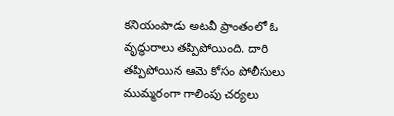కనియంపాడు అటవీ ప్రాంతంలో ఓ వృద్ధురాలు తప్పిపోయింది. దారి తప్పిపోయిన ఆమె కోసం పోలీసులు ముమ్మరంగా గాలింపు చర్యలు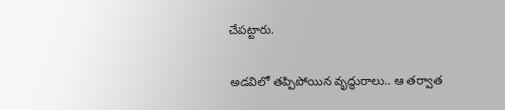చేపట్టారు.

అడవిలో తప్పిపోయిన వృద్ధురాలు.. ఆ తర్వాత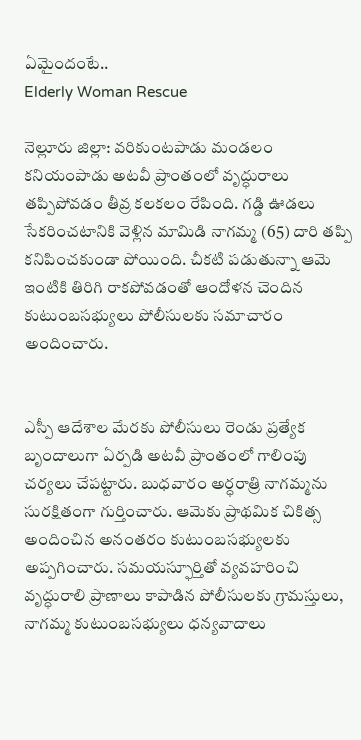ఏమైందంటే..
Elderly Woman Rescue

నెల్లూరు జిల్లా: వరికుంటపాడు మండలం కనియంపాడు అటవీ ప్రాంతంలో వృద్ధురాలు తప్పిపోవడం తీవ్ర కలకలం రేపింది. గడ్డి ఊడలు సేకరించటానికి వెళ్లిన మామిడి నాగమ్మ (65) దారి తప్పి కనిపించకుండా పోయింది. చీకటి పడుతున్నా ఆమె ఇంటికి తిరిగి రాకపోవడంతో ఆందోళన చెందిన కుటుంబసభ్యులు పోలీసులకు సమాచారం అందించారు.


ఎస్పీ ఆదేశాల మేరకు పోలీసులు రెండు ప్రత్యేక బృందాలుగా ఏర్పడి అటవీ ప్రాంతంలో గాలింపు చర్యలు చేపట్టారు. బుధవారం అర్ధరాత్రి నాగమ్మను సురక్షితంగా గుర్తించారు. ఆమెకు ప్రాథమిక చికిత్స అందించిన అనంతరం కుటుంబసభ్యులకు అప్పగించారు. సమయస్ఫూర్తితో వ్యవహరించి వృద్ధురాలి ప్రాణాలు కాపాడిన పోలీసులకు గ్రామస్తులు, నాగమ్మ కుటుంబసభ్యులు ధన్యవాదాలు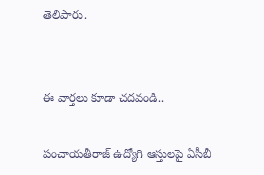తెలిపారు.


ఈ వార్తలు కూడా చదవండి..

పంచాయతీరాజ్ ఉద్యోగి ఆస్తులపై ఏసీబీ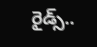రైడ్స్..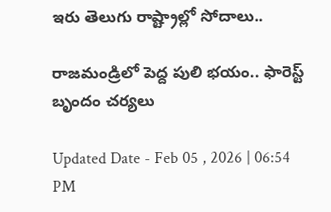ఇరు తెలుగు రాష్ట్రాల్లో సోదాలు..

రాజమండ్రిలో పెద్ద పులి భయం.. ఫారెస్ట్ బృందం చర్యలు

Updated Date - Feb 05 , 2026 | 06:54 PM